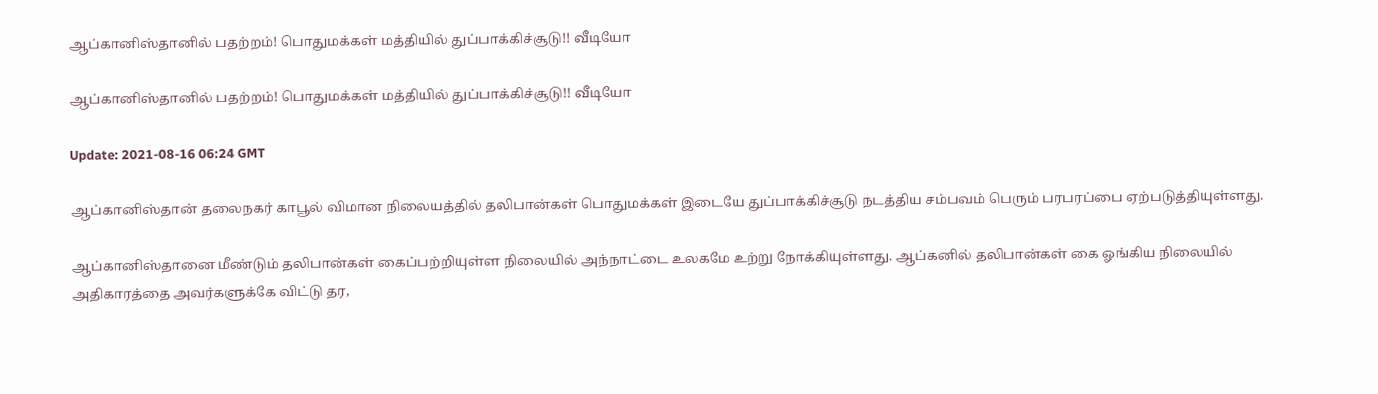ஆப்கானிஸ்தானில் பதற்றம்! பொதுமக்கள் மத்தியில் துப்பாக்கிச்சூடு!! வீடியோ

ஆப்கானிஸ்தானில் பதற்றம்! பொதுமக்கள் மத்தியில் துப்பாக்கிச்சூடு!! வீடியோ

Update: 2021-08-16 06:24 GMT

ஆப்கானிஸ்தான் தலைநகர் காபூல் விமான நிலையத்தில் தலிபான்கள் பொதுமக்கள் இடையே துப்பாக்கிச்சூடு நடத்திய சம்பவம் பெரும் பரபரப்பை ஏற்படுத்தியுள்ளது.

ஆப்கானிஸ்தானை மீண்டும் தலிபான்கள் கைப்பற்றியுள்ள நிலையில் அந்நாட்டை உலகமே உற்று நோக்கியுள்ளது. ஆப்கனில் தலிபான்கள் கை ஓங்கிய நிலையில் அதிகாரத்தை அவர்களுக்கே விட்டு தர,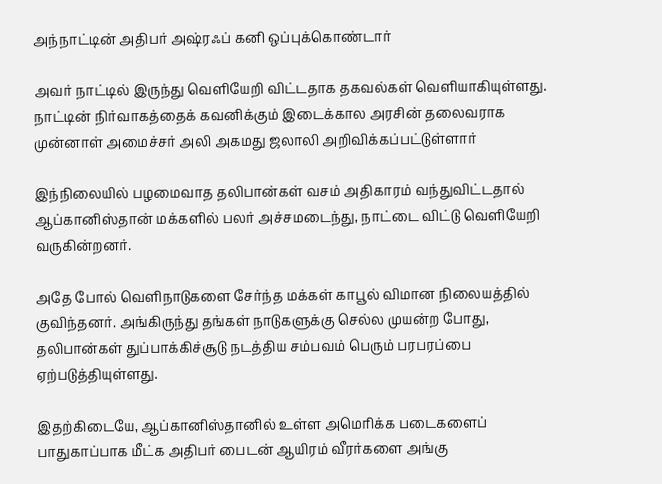அந்நாட்டின் அதிபர் அஷ்ரஃப் கனி ஒப்புக்கொண்டார்

அவர் நாட்டில் இருந்து வெளியேறி விட்டதாக தகவல்கள் வெளியாகியுள்ளது. நாட்டின் நிர்வாகத்தைக் கவனிக்கும் இடைக்கால அரசின் தலைவராக முன்னாள் அமைச்சர் அலி அகமது ஜலாலி அறிவிக்கப்பட்டுள்ளார்

இந்நிலையில் பழமைவாத தலிபான்கள் வசம் அதிகாரம் வந்துவிட்டதால் ஆப்கானிஸ்தான் மக்களில் பலர் அச்சமடைந்து, நாட்டை விட்டு வெளியேறி வருகின்றனர்.

அதே போல் வெளிநாடுகளை சேர்ந்த மக்கள் காபூல் விமான நிலையத்தில் குவிந்தனர். அங்கிருந்து தங்கள் நாடுகளுக்கு செல்ல முயன்ற போது, தலிபான்கள் துப்பாக்கிச்சூடு நடத்திய சம்பவம் பெரும் பரபரப்பை ஏற்படுத்தியுள்ளது.

இதற்கிடையே, ஆப்கானிஸ்தானில் உள்ள அமெரிக்க படைகளைப் பாதுகாப்பாக மீட்க அதிபர் பைடன் ஆயிரம் வீரர்களை அங்கு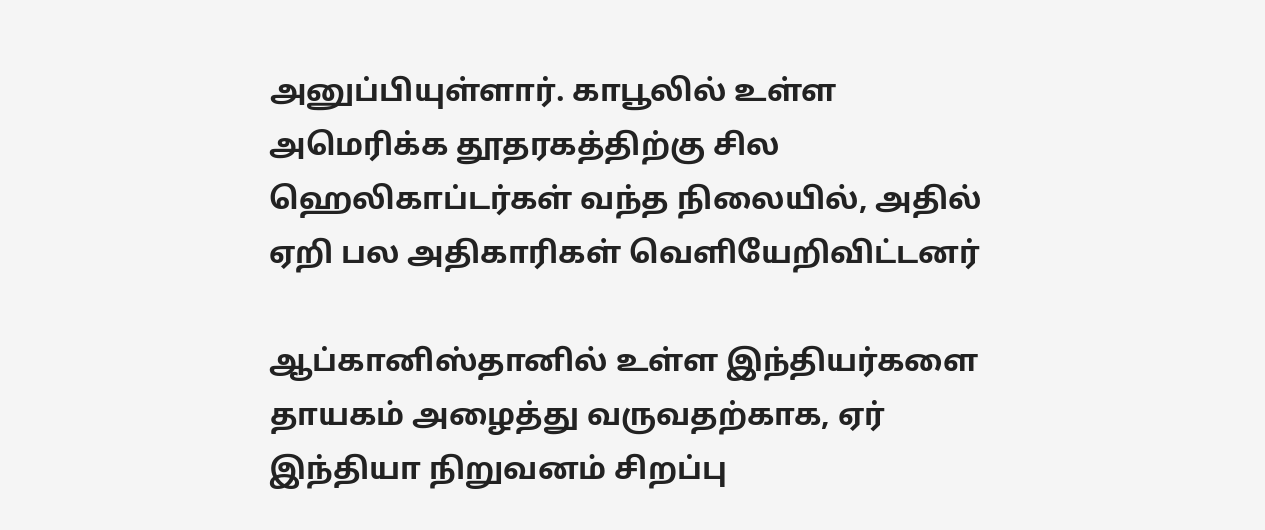அனுப்பியுள்ளார். காபூலில் உள்ள அமெரிக்க தூதரகத்திற்கு சில ஹெலிகாப்டர்கள் வந்த நிலையில், அதில் ஏறி பல அதிகாரிகள் வெளியேறிவிட்டனர்

ஆப்கானிஸ்தானில் உள்ள இந்தியர்களை தாயகம் அழைத்து வருவதற்காக, ஏர் இந்தியா நிறுவனம் சிறப்பு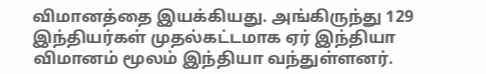விமானத்தை இயக்கியது. அங்கிருந்து 129 இந்தியர்கள் முதல்கட்டமாக ஏர் இந்தியா விமானம் மூலம் இந்தியா வந்துள்ளனர்.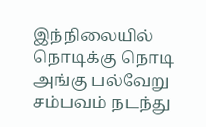இந்நிலையில் நொடிக்கு நொடி அங்கு பல்வேறு சம்பவம் நடந்து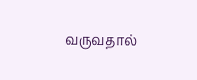வருவதால்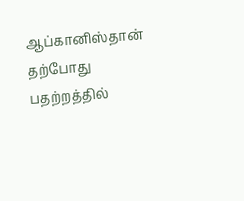ஆப்கானிஸ்தான் தற்போது பதற்றத்தில்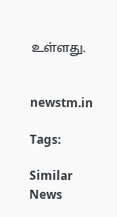உள்ளது.


newstm.in

Tags:

Similar News